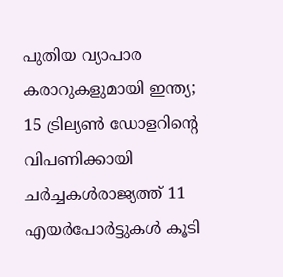പുതിയ വ്യാപാര കരാറുകളുമായി ഇന്ത്യ; 15 ട്രില്യണ്‍ ഡോളറിന്റെ വിപണിക്കായി ചര്‍ച്ചകള്‍രാജ്യത്ത് 11 എയര്‍പോര്‍ട്ടുകള്‍ കൂടി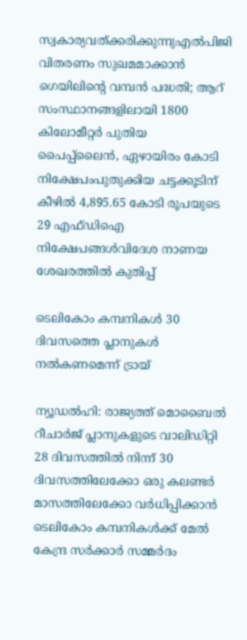സ്വകാര്യവത്ക്കരിക്കുന്നുഎൽപിജി വിതരണം സുഖമമാക്കാൻ ഗെയിലിന്റെ വമ്പൻ പദ്ധതി; ആറ് സംസ്ഥാനങ്ങളിലായി 1800 കിലോമീറ്റർ പുതിയ പൈപ്പ്ലൈൻ, ഏഴായിരം കോടി നിക്ഷേപംപുതുക്കിയ ചട്ടക്കൂടിന് കീഴില്‍ 4,895.65 കോടി രൂപയുടെ 29 എഫ്ഡിഐ നിക്ഷേപങ്ങള്‍വിദേശ നാണയ ശേഖരത്തിൽ കുതിപ്പ്

ടെലികോം കമ്പനികള്‍ 30 ദിവസത്തെ പ്ലാനുകള്‍ നല്‍കണമെന്ന് ട്രായ്

ന്യൂഡൽഹി: രാജ്യത്ത് മൊബൈല്‍ റീചാര്‍ജ് പ്ലാനുകളുടെ വാലിഡിറ്റി 28 ദിവസത്തില്‍ നിന്ന് 30 ദിവസത്തിലേക്കോ ഒരു കലണ്ടർ മാസത്തിലേക്കോ വര്‍ധിപ്പിക്കാന്‍ ടെലികോം കമ്പനികള്‍ക്ക് മേല്‍ കേന്ദ്ര സര്‍ക്കാര്‍ സമ്മര്‍ദം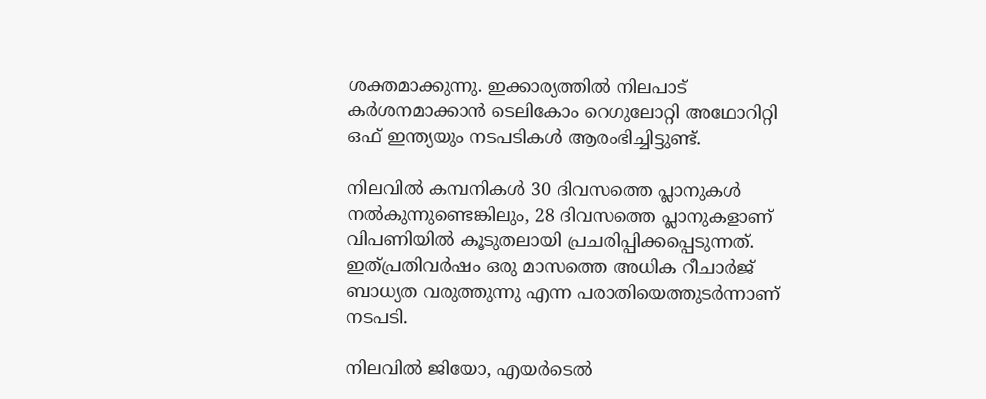ശക്തമാക്കുന്നു. ഇക്കാര്യത്തില്‍ നിലപാട് കര്‍ശനമാക്കാന്‍ ടെലികോം റെഗുലോറ്റി അഥോറിറ്റി ഒഫ് ഇന്ത്യയും നടപടികള്‍ ആരംഭിച്ചിട്ടുണ്ട്.

നിലവില്‍ കമ്പനികള്‍ 30 ദിവസത്തെ പ്ലാനുകള്‍ നല്‍കുന്നുണ്ടെങ്കിലും, 28 ദിവസത്തെ പ്ലാനുകളാണ് വിപണിയില്‍ കൂടുതലായി പ്രചരിപ്പിക്കപ്പെടുന്നത്. ഇത്പ്രതിവര്‍ഷം ഒരു മാസത്തെ അധിക റീചാര്‍ജ് ബാധ്യത വരുത്തുന്നു എന്ന പരാതിയെത്തുടര്‍ന്നാണ് നടപടി.

നിലവില്‍ ജിയോ, എയര്‍ടെല്‍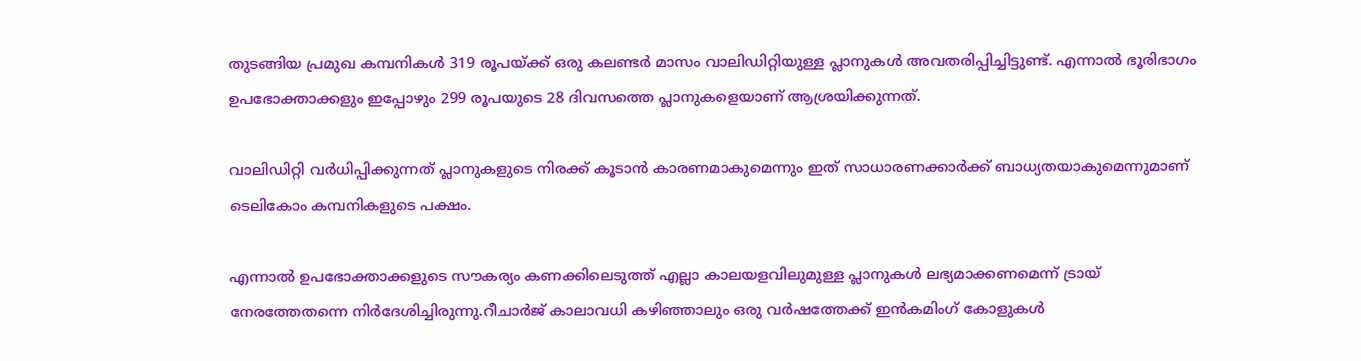തുടങ്ങിയ പ്രമുഖ കമ്പനികള്‍ 319 രൂപയ്ക്ക് ഒരു കലണ്ടര്‍ മാസം വാലിഡിറ്റിയുള്ള പ്ലാനുകള്‍ അവതരിപ്പിച്ചിട്ടുണ്ട്. എന്നാല്‍ ഭൂരിഭാഗം ഉപഭോക്താക്കളും ഇപ്പോഴും 299 രൂപയുടെ 28 ദിവസത്തെ പ്ലാനുകളെയാണ് ആശ്രയിക്കുന്നത്.

വാലിഡിറ്റി വര്‍ധിപ്പിക്കുന്നത് പ്ലാനുകളുടെ നിരക്ക് കൂടാന്‍ കാരണമാകുമെന്നും ഇത് സാധാരണക്കാര്‍ക്ക് ബാധ്യതയാകുമെന്നുമാണ് ടെലികോം കമ്പനികളുടെ പക്ഷം.

എന്നാല്‍ ഉപഭോക്താക്കളുടെ സൗകര്യം കണക്കിലെടുത്ത് എല്ലാ കാലയളവിലുമുള്ള പ്ലാനുകള്‍ ലഭ്യമാക്കണമെന്ന് ട്രായ് നേരത്തേതന്നെ നിര്‍ദേശിച്ചിരുന്നു.റീചാര്‍ജ് കാലാവധി കഴിഞ്ഞാലും ഒരു വര്‍ഷത്തേക്ക് ഇന്‍കമിംഗ് കോളുകള്‍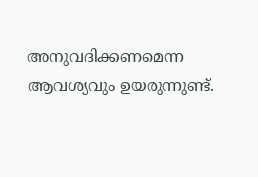അനുവദിക്കണമെന്ന ആവശ്യവും ഉയരുന്നുണ്ട്.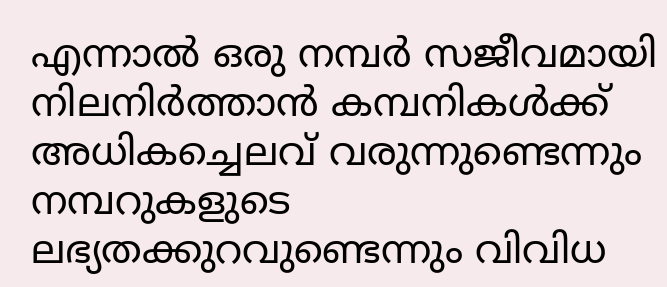എന്നാല്‍ ഒരു നമ്പര്‍ സജീവമായി നിലനിര്‍ത്താന്‍ കമ്പനികള്‍ക്ക് അധികച്ചെലവ് വരുന്നുണ്ടെന്നും നമ്പറുകളുടെ ലഭ്യതക്കുറവുണ്ടെന്നും വിവിധ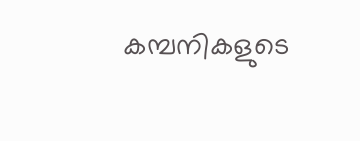കമ്പനികളുടെ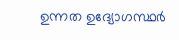ഉന്നത ഉദ്യോഗസ്ഥര്‍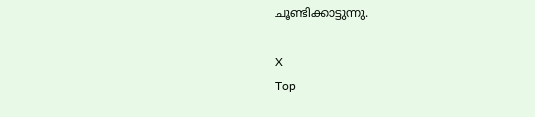ചൂണ്ടിക്കാട്ടുന്നു.

X
Top